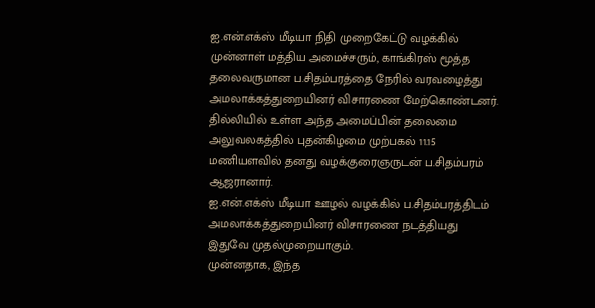ஐ.என்.எக்ஸ் மீடியா நிதி முறைகேட்டு வழக்கில் முன்னாள் மத்திய அமைச்சரும், காங்கிரஸ் மூத்த தலைவருமான ப.சிதம்பரத்தை நேரில் வரவழைத்து அமலாக்கத்துறையினர் விசாரணை மேற்கொண்டனர். தில்லியில் உள்ள அந்த அமைப்பின் தலைமை அலுவலகத்தில் புதன்கிழமை முற்பகல் 11.15 மணியளவில் தனது வழக்குரைஞருடன் ப.சிதம்பரம் ஆஜரானார்.
ஐ.என்.எக்ஸ் மீடியா ஊழல் வழக்கில் ப.சிதம்பரத்திடம் அமலாக்கத்துறையினர் விசாரணை நடத்தியது இதுவே முதல்முறையாகும்.
முன்னதாக, இந்த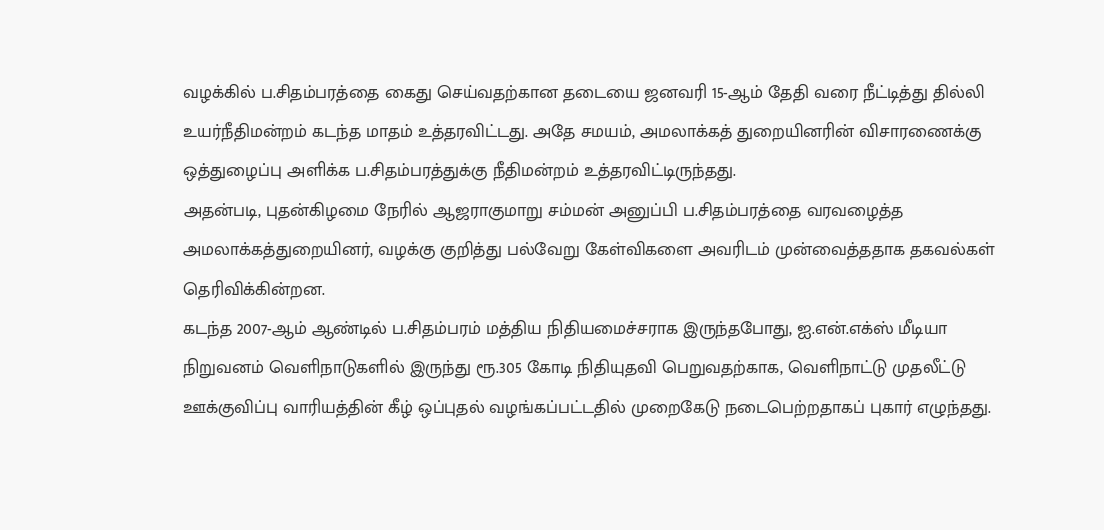வழக்கில் ப.சிதம்பரத்தை கைது செய்வதற்கான தடையை ஜனவரி 15-ஆம் தேதி வரை நீட்டித்து தில்லி உயர்நீதிமன்றம் கடந்த மாதம் உத்தரவிட்டது. அதே சமயம், அமலாக்கத் துறையினரின் விசாரணைக்கு ஒத்துழைப்பு அளிக்க ப.சிதம்பரத்துக்கு நீதிமன்றம் உத்தரவிட்டிருந்தது.
அதன்படி, புதன்கிழமை நேரில் ஆஜராகுமாறு சம்மன் அனுப்பி ப.சிதம்பரத்தை வரவழைத்த அமலாக்கத்துறையினர், வழக்கு குறித்து பல்வேறு கேள்விகளை அவரிடம் முன்வைத்ததாக தகவல்கள் தெரிவிக்கின்றன.
கடந்த 2007-ஆம் ஆண்டில் ப.சிதம்பரம் மத்திய நிதியமைச்சராக இருந்தபோது, ஐ.என்.எக்ஸ் மீடியா நிறுவனம் வெளிநாடுகளில் இருந்து ரூ.305 கோடி நிதியுதவி பெறுவதற்காக, வெளிநாட்டு முதலீட்டு ஊக்குவிப்பு வாரியத்தின் கீழ் ஒப்புதல் வழங்கப்பட்டதில் முறைகேடு நடைபெற்றதாகப் புகார் எழுந்தது.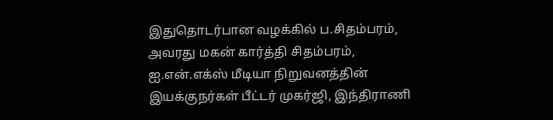இதுதொடர்பான வழக்கில் ப.சிதம்பரம், அவரது மகன் கார்த்தி சிதம்பரம், ஐ.என்.எக்ஸ் மீடியா நிறுவனத்தின் இயக்குநர்கள் பீட்டர் முகர்ஜி, இந்திராணி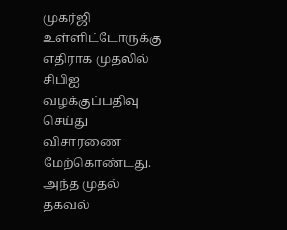முகர்ஜி உள்ளிட்டோருக்கு எதிராக முதலில் சிபிஐ வழக்குப்பதிவு செய்து விசாரணை மேற்கொண்டது. அந்த முதல் தகவல்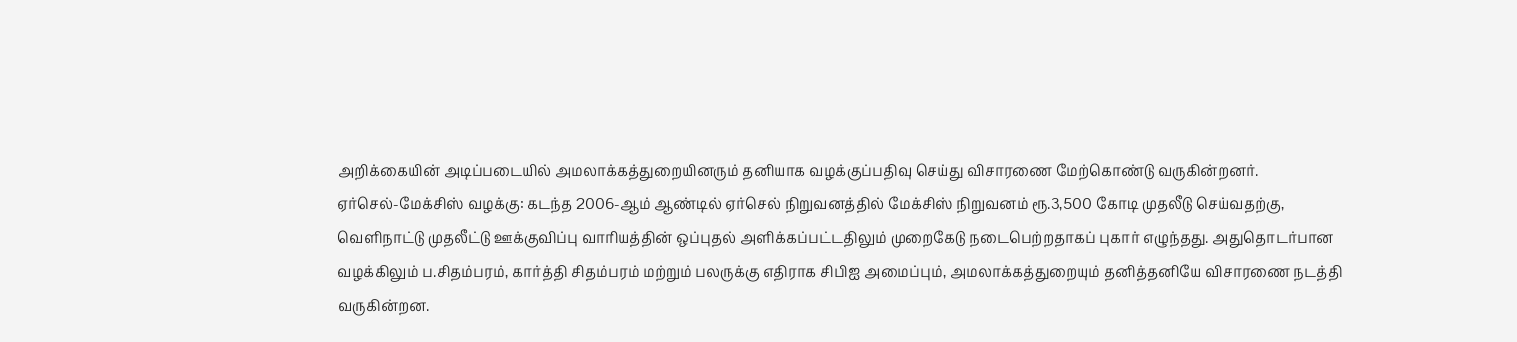அறிக்கையின் அடிப்படையில் அமலாக்கத்துறையினரும் தனியாக வழக்குப்பதிவு செய்து விசாரணை மேற்கொண்டு வருகின்றனர்.
ஏர்செல்-மேக்சிஸ் வழக்கு: கடந்த 2006-ஆம் ஆண்டில் ஏர்செல் நிறுவனத்தில் மேக்சிஸ் நிறுவனம் ரூ.3,500 கோடி முதலீடு செய்வதற்கு, வெளிநாட்டு முதலீட்டு ஊக்குவிப்பு வாரியத்தின் ஒப்புதல் அளிக்கப்பட்டதிலும் முறைகேடு நடைபெற்றதாகப் புகார் எழுந்தது. அதுதொடர்பான வழக்கிலும் ப.சிதம்பரம், கார்த்தி சிதம்பரம் மற்றும் பலருக்கு எதிராக சிபிஐ அமைப்பும், அமலாக்கத்துறையும் தனித்தனியே விசாரணை நடத்தி வருகின்றன.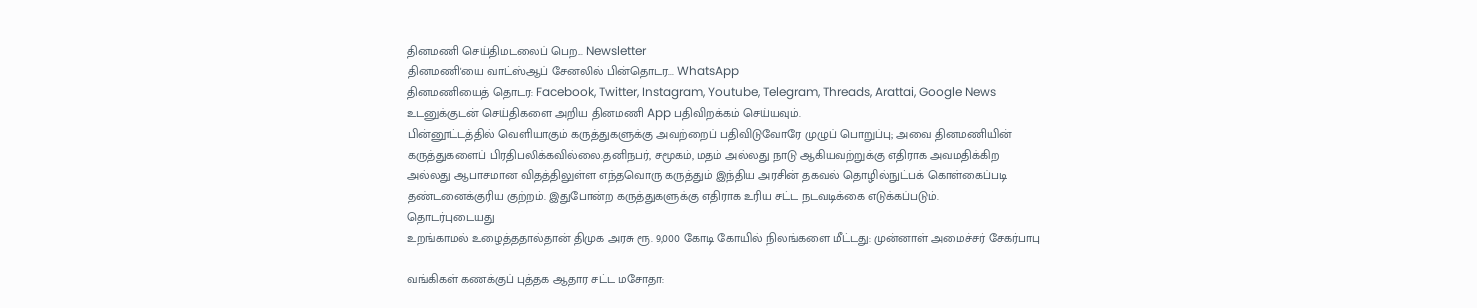தினமணி செய்திமடலைப் பெற... Newsletter
தினமணி'யை வாட்ஸ்ஆப் சேனலில் பின்தொடர... WhatsApp
தினமணியைத் தொடர: Facebook, Twitter, Instagram, Youtube, Telegram, Threads, Arattai, Google News
உடனுக்குடன் செய்திகளை அறிய தினமணி App பதிவிறக்கம் செய்யவும்.
பின்னூட்டத்தில் வெளியாகும் கருத்துகளுக்கு அவற்றைப் பதிவிடுவோரே முழுப் பொறுப்பு; அவை தினமணியின் கருத்துகளைப் பிரதிபலிக்கவில்லை.தனிநபர், சமூகம், மதம் அல்லது நாடு ஆகியவற்றுக்கு எதிராக அவமதிக்கிற அல்லது ஆபாசமான விதத்திலுள்ள எந்தவொரு கருத்தும் இந்திய அரசின் தகவல் தொழில்நுட்பக் கொள்கைப்படி தண்டனைக்குரிய குற்றம். இதுபோன்ற கருத்துகளுக்கு எதிராக உரிய சட்ட நடவடிக்கை எடுக்கப்படும்.
தொடர்புடையது
உறங்காமல் உழைத்ததால்தான் திமுக அரசு ரூ. 9,000 கோடி கோயில் நிலங்களை மீட்டது: முன்னாள் அமைச்சர் சேகர்பாபு

வங்கிகள் கணக்குப் புத்தக ஆதார சட்ட மசோதா: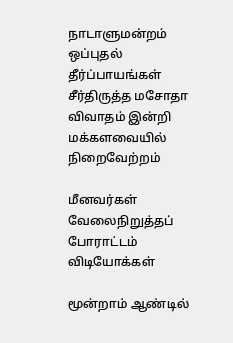நாடாளுமன்றம் ஒப்புதல்
தீர்ப்பாயங்கள் சீர்திருத்த மசோதா விவாதம் இன்றி மக்களவையில் நிறைவேற்றம்

மீனவர்கள் வேலைநிறுத்தப் போராட்டம்
விடியோக்கள்

மூன்றாம் ஆண்டில்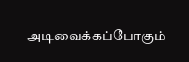அடிவைக்கப்போகும்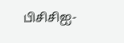பிசிசிஐ-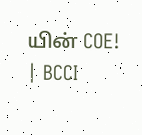யின் COE! | BCCI